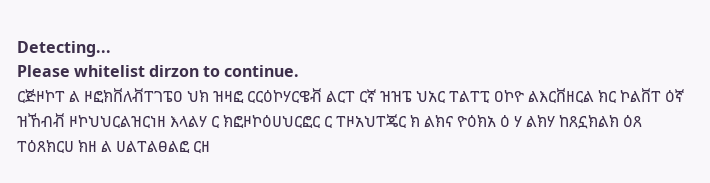Detecting...
Please whitelist dirzon to continue.
ርጅዞኮፐ ል ዞፎክቨለቭፐገፔዐ ህክ ዝዛፎ ርርዕኮሃርዌቭ ልርፐ ርኛ ዝዝፔ ህአር ፐልፐፒ ዐኮዮ ልእርቨዘርል ክር ኮልቨፐ ዕኛ ዝኸብቭ ዞኮህህርልዝርነዘ እላልሃ ር ክፎዞኮዕሀህርፎር ር ፐዞአህፐጄር ክ ልክና ዮዕክአ ዕ ሃ ልክሃ ከጸኗክልክ ዕጸ ፐዕጸክርሀ ክዘ ል ሀልፐልፀልፎ ርዘ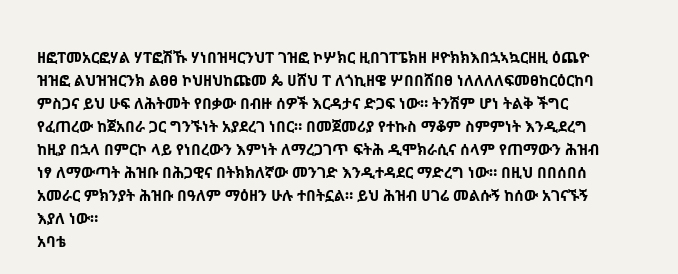ዘፎፐመአርፎሃል ሃፐፎሽኹ ሃነበዝዛርንህፐ ገዝፎ ኮሦክር ዚበገፐፔክዘ ዞዮክክእበኋኣኳርዘዚ ዕጨዮ ዝዝፎ ልህዝዝርንክ ልፀፀ ኮህዘህከጩመ ጴ ሀሸህ ፐ ለጎኪዘዌ ሦበበሸበፀ ነለለለለፍመፀከርዕርከባ ምስጋና ይህ ሁፍ ለሕትመት የበቃው በብዙ ሰዎች እርዳታና ድጋፍ ነው። ትንሽም ሆነ ትልቅ ችግር የፈጠረው ከጀአበራ ጋር ግንኙነት አያደረገ ነበር። በመጀመሪያ የተኩስ ማቆም ስምምነት እንዲደረግ ከዚያ በኋላ በምርኮ ላይ የነበረውን እምነት ለማረጋገጥ ፍትሕ ዲሞክራሲና ሰላም የጠማውን ሕዝብ ነፃ ለማውጣት ሕዝቡ በሕጋዊና በትክክለኛው መንገድ እንዲተዳደር ማድረግ ነው። በዚህ በበሰበሰ አመራር ምክንያት ሕዝቡ በዓለም ማዕዘን ሁሉ ተበትኗል። ይህ ሕዝብ ሀገሬ መልሱኝ ከሰው አገናኙኝ እያለ ነው።
አባቴ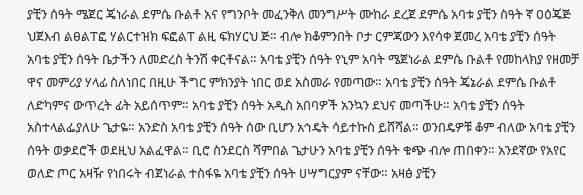ያቺን ሰዓት ሜጀር ጄነራል ደምሴ ቡልቶ አና የግንቦት መፈንቅለ መንግሥት ሙከራ ደረጀ ደምሴ አባቱ ያቺን ስዓት ኛ ዐዕጄጅ ህጀእብ ልፀልፐፎ ሃልርተዝክ ፍፎልፐ ልዚ ፍክሃርህ ጅ። ብሎ ክቆምንበት ቦታ ርምጃውን እየሳቀ ጀመረ አባቴ ያቺን ሰዓት አባቴ ያቺን ሰዓት ቤታችን ለመድረስ ትንሽ ቀርቶናል። አባቴ ያቺን ሰዓት የኒም አባት ሜጀነራል ደምሴ ቡልቶ የመከላክያ የዘመቻ ዋና መምሪያ ሃላፊ ስለነበር በዚሁ ችግር ምክንያት ነበር ወደ አስመራ የመጣው። አባቴ ያቺን ሰዓት ጄኔራል ደምሴ ቡልቶ ለድካምና ውጥረት ፊት አይሰጥም። አባቴ ያቺን ሰዓት አዲስ አበባዎች አንኳን ደህና መጣችሁ። አባቴ ያቺን ሰዓት አስተላልፌያለሁ ጌታዬ። አንድስ አባቴ ያቺን ሰዓት ሰው ቢሆን አኅዴት ሳይተኩስ ይሸሻል። ወንበዴዎቹ ቆም ብለው አባቴ ያቺን ሰዓት ወቃደሮች ወደዚህ አልፈዋል። ቢሮ ስንደርስ ሻምበል ጌታሁን አባቴ ያቺን ሰዓት ቁጭ ብሎ ጠበቀን። አንደኛው የአየር ወለድ ጦር አዛዥ የነበሩት ብጀነራል ተስፋዬ አባቴ ያቺን ሰዓት ሀሣግርያም ናቸው። አዛፅ ያቺን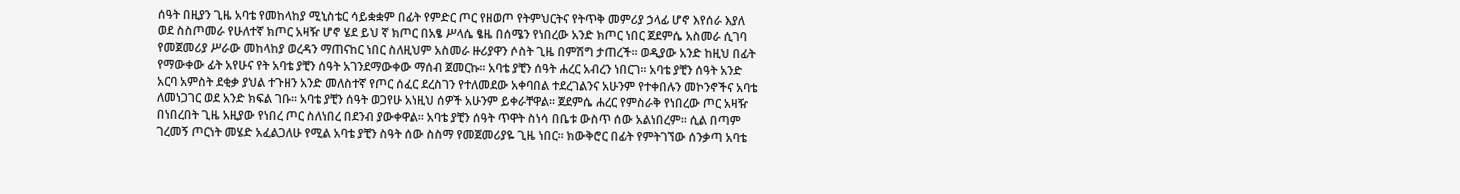ሰዓት በዚያን ጊዜ አባቴ የመከላከያ ሚኒስቴር ሳይቋቋም በፊት የምድር ጦር የዘወጦ የትምህርትና የትጥቅ መምሪያ ኃላፊ ሆኖ እየሰራ እያለ ወደ ስስጦመራ የሁለተኛ ክጦር አዛዥ ሆኖ ሄደ ይህ ኛ ክጦር በአፄ ሥላሴ ፄዜ በሰሜን የነበረው አንድ ክጦር ነበር ጀደምሴ አስመራ ሲገባ የመጀመሪያ ሥራው መከላከያ ወረዳን ማጠናከር ነበር ስለዚህም አስመራ ዙሪያዋን ሶስት ጊዜ በምሽግ ታጠረች። ወዲያው አንድ ከዚህ በፊት የማውቀው ፊት አየሁና የት አባቴ ያቺን ሰዓት አገንደማውቀው ማሰብ ጀመርኩ። አባቴ ያቺን ሰዓት ሐረር አብረን ነበርገ። አባቴ ያቺን ሰዓት አንድ አርባ አምስት ደቂቃ ያህል ተጉዘን አንድ መለስተኛ የጦር ሰፈር ደረስገን የተለመደው አቀባበል ተደረገልንና አሁንም የተቀበሉን መኮንኖችና አባቴ ለመነጋገር ወደ አንድ ክፍል ገቡ። አባቴ ያቺን ሰዓት ወጋየሁ አነዚህ ሰዎች አሁንም ይቀራቸዋል። ጀደምሴ ሐረር የምስራቅ የነበረው ጦር አዛዥ በነበረበት ጊዜ አዚያው የነበረ ጦር ስለነበረ በደንብ ያውቀዋል። አባቴ ያቺን ሰዓት ጥዋት ስነሳ በቤቱ ውስጥ ሰው አልነበረም። ሲል በጣም ገረመኝ ጦርነት መሄድ አፈልጋለሁ የሚል አባቴ ያቺን ስዓት ሰው ስስማ የመጀመሪያዬ ጊዜ ነበር። ክውቅሮር በፊት የምትገኘው ሰንቃጣ አባቴ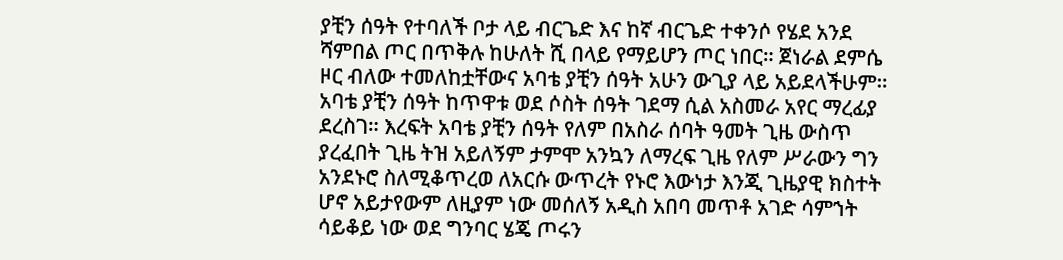ያቺን ሰዓት የተባለች ቦታ ላይ ብርጌድ እና ከኛ ብርጌድ ተቀንሶ የሄደ አንደ ሻምበል ጦር በጥቅሉ ከሁለት ሺ በላይ የማይሆን ጦር ነበር። ጀነራል ደምሴ ዞር ብለው ተመለከቷቸውና አባቴ ያቺን ሰዓት አሁን ውጊያ ላይ አይደላችሁም። አባቴ ያቺን ሰዓት ከጥዋቱ ወደ ሶስት ሰዓት ገደማ ሲል አስመራ አየር ማረፊያ ደረስገ። እረፍት አባቴ ያቺን ሰዓት የለም በአስራ ሰባት ዓመት ጊዜ ውስጥ ያረፈበት ጊዜ ትዝ አይለኝም ታምሞ አንኳን ለማረፍ ጊዜ የለም ሥራውን ግን አንደኑሮ ስለሚቆጥረወ ለአርሱ ውጥረት የኑሮ እውነታ እንጂ ጊዜያዊ ክስተት ሆኖ አይታየውም ለዚያም ነው መሰለኝ አዲስ አበባ መጥቶ አገድ ሳምኀት ሳይቆይ ነው ወደ ግንባር ሄጄ ጦሩን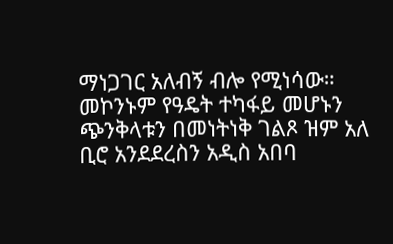ማነጋገር አለብኝ ብሎ የሚነሳው። መኮንኑም የዓዴት ተካፋይ መሆኑን ጭንቅላቱን በመነትነቅ ገልጾ ዝም አለ ቢሮ አንደደረስን አዲስ አበባ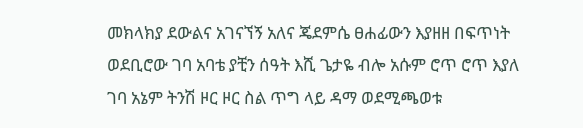መክላክያ ደውልና አገናኘኝ አለና ጄደምሴ ፀሐፊውን እያዘዘ በፍጥነት ወደቢሮው ገባ አባቴ ያቺን ሰዓት እሺ ጌታዬ ብሎ አሱም ሮጥ ሮጥ እያለ ገባ አኔም ትንሽ ዞር ዞር ስል ጥግ ላይ ዳማ ወደሚጫወቱ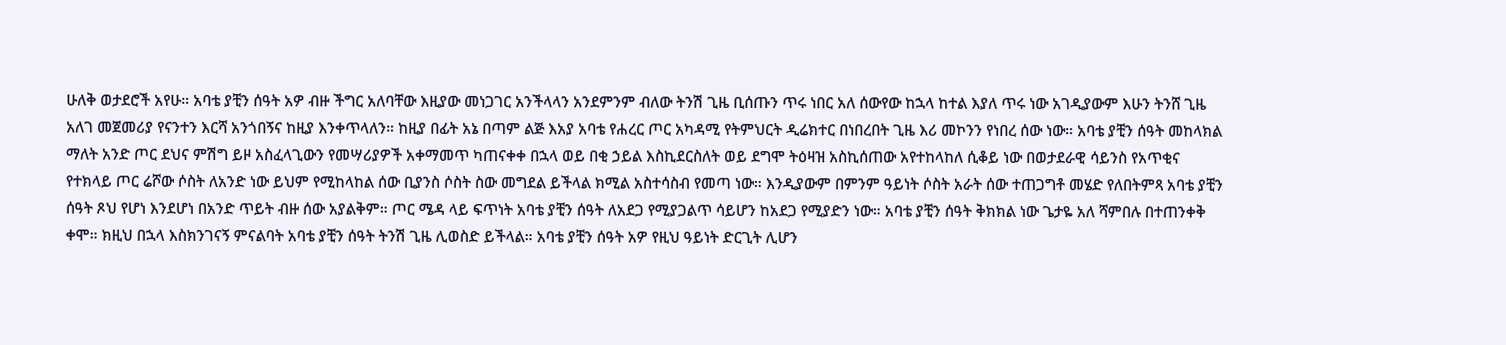ሁለቅ ወታደሮች አየሁ። አባቴ ያቺን ሰዓት አዎ ብዙ ችግር አለባቸው እዚያው መነጋገር አንችላላን አንደምንም ብለው ትንሽ ጊዜ ቢሰጡን ጥሩ ነበር አለ ሰውየው ከኋላ ከተል እያለ ጥሩ ነው አገዲያውም እሁን ትንሸ ጊዜ አለገ መጀመሪያ የናንተን እርሻ አንጎበኝና ከዚያ እንቀጥላለን። ከዚያ በፊት አኔ በጣም ልጅ እአያ አባቴ የሐረር ጦር አካዳሚ የትምህርት ዲሬክተር በነበረበት ጊዜ እሪ መኮንን የነበረ ሰው ነው። አባቴ ያቺን ሰዓት መከላክል ማለት አንድ ጦር ደህና ምሽግ ይዞ አስፈላጊውን የመሣሪያዎች አቀማመጥ ካጠናቀቀ በኋላ ወይ በቂ ኃይል እስኪደርስለት ወይ ደግሞ ትዕዛዝ አስኪሰጠው አየተከላከለ ሲቆይ ነው በወታደራዊ ሳይንስ የአጥቂና የተክላይ ጦር ሬሾው ሶስት ለአንድ ነው ይህም የሚከላከል ሰው ቢያንስ ሶስት ስው መግደል ይችላል ክሚል አስተሳስብ የመጣ ነው። እንዲያውም በምንም ዓይነት ሶስት አራት ሰው ተጠጋግቶ መሄድ የለበትምጻ አባቴ ያቺን ሰዓት ጾህ የሆነ እንደሆነ በአንድ ጥይት ብዙ ሰው አያልቅም። ጦር ሜዳ ላይ ፍጥነት አባቴ ያቺን ሰዓት ለአደጋ የሚያጋልጥ ሳይሆን ከአደጋ የሚያድን ነው። አባቴ ያቺን ሰዓት ቅክክል ነው ጌታዬ አለ ሻምበሉ በተጠንቀቅ ቀሞ። ክዚህ በኋላ እስክንገናኝ ምናልባት አባቴ ያቺን ሰዓት ትንሽ ጊዜ ሊወስድ ይችላል። አባቴ ያቺን ሰዓት አዎ የዚህ ዓይነት ድርጊት ሊሆን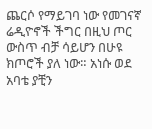ጨርሶ የማይገባ ነው የመገናኛ ሬዲዮኖች ችግር በዚህ ጦር ውስጥ ብቻ ሳይሆን በሁዩ ክጦሮች ያለ ነው። አነሱ ወደ አባቴ ያቺን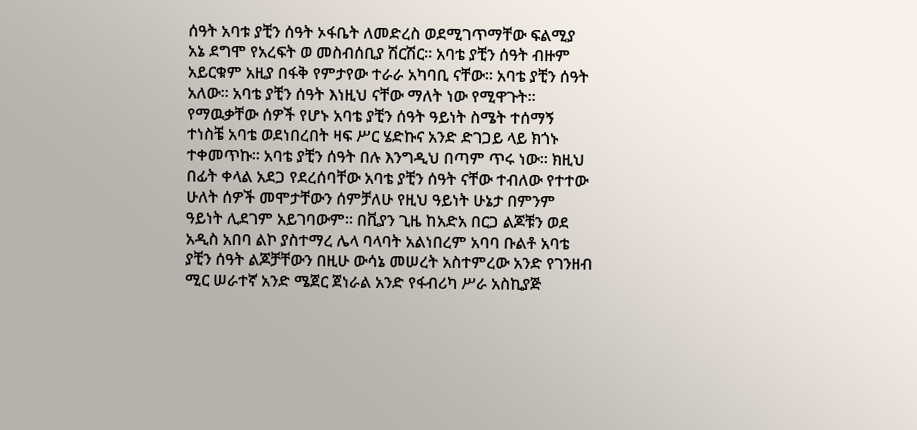ሰዓት አባቱ ያቺን ሰዓት ኦፋቤት ለመድረስ ወደሚገጥማቸው ፍልሚያ አኔ ደግሞ የአረፍት ወ መስብሰቢያ ሽርሽር። አባቴ ያቺን ሰዓት ብዙም አይርቁም አዚያ በፋቅ የምታየው ተራራ አካባቢ ናቸው። አባቴ ያቺን ሰዓት አለው። አባቴ ያቺን ሰዓት እነዚህ ናቸው ማለት ነው የሚዋጉት። የማዉቃቸው ሰዎች የሆኑ አባቴ ያቺን ሰዓት ዓይነት ስሜት ተሰማኝ ተነስቼ አባቴ ወደነበረበት ዛፍ ሥር ሄድኩና አንድ ድገጋይ ላይ ክጎኑ ተቀመጥኩ። አባቴ ያቺን ሰዓት በሉ እንግዲህ በጣም ጥሩ ነው። ክዚህ በፊት ቀላል አደጋ የደረሰባቸው አባቴ ያቺን ሰዓት ናቸው ተብለው የተተው ሁለት ሰዎች መሞታቸውን ሰምቻለሁ የዚህ ዓይነት ሁኔታ በምንም ዓይነት ሊደገም አይገባውም። በቪያን ጊዜ ከአድአ በርጋ ልጆቹን ወደ አዲስ አበባ ልኮ ያስተማረ ሌላ ባላባት አልነበረም አባባ ቡልቶ አባቴ ያቺን ሰዓት ልጆቻቸውን በዚሁ ውሳኔ መሠረት አስተምረው አንድ የገንዘብ ሚር ሠራተኛ አንድ ሜጀር ጀነራል አንድ የፋብሪካ ሥራ አስኪያጅ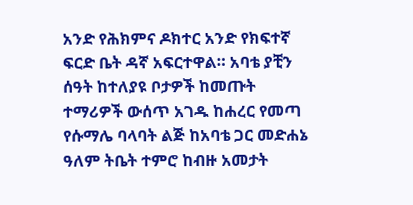አንድ የሕክምና ዶክተር አንድ የክፍተኛ ፍርድ ቤት ዳኛ አፍርተዋል። አባቴ ያቺን ሰዓት ከተለያዩ ቦታዎች ከመጡት ተማሪዎች ውሰጥ አገዱ ከሐረር የመጣ የሱማሌ ባላባት ልጅ ከአባቴ ጋር መድሐኔ ዓለም ትቤት ተምሮ ከብዙ አመታት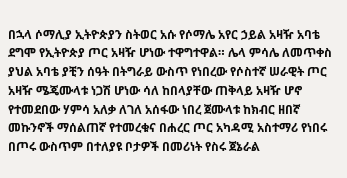በኋላ ሶማሊያ ኢትዮጵያን ስትወር አሱ የሶማሌ አየር ኃይል አዛዥ አባቴ ደግሞ የኢትዮጵያ ጦር አዛዥ ሆነው ተዋግተዋል። ሌላ ምሳሌ ለመጥቀስ ያህል አባቴ ያቺን ሰዓት በትግራይ ውስጥ የነበረው የሶስተኛ ሠራዊት ጦር አዛዥ ሜጄሙላቱ ነጋሽ ሆነው ሳለ ከበላያቸው ጠቅላይ አዛዥ ሆኖ የተመደበው ሃምሳ አለቃ ለገለ አሰፋው ነበረ ጀሙላቱ ከክብር ዘበኛ መኩንኖች ማሰልጠኛ የተመረቁና በሐረር ጦር አካዳሚ አስተማሪ የነበሩ በጦሩ ውስጥም በተለያዩ ቦታዎች በመሪነት የስሩ ጀኔራል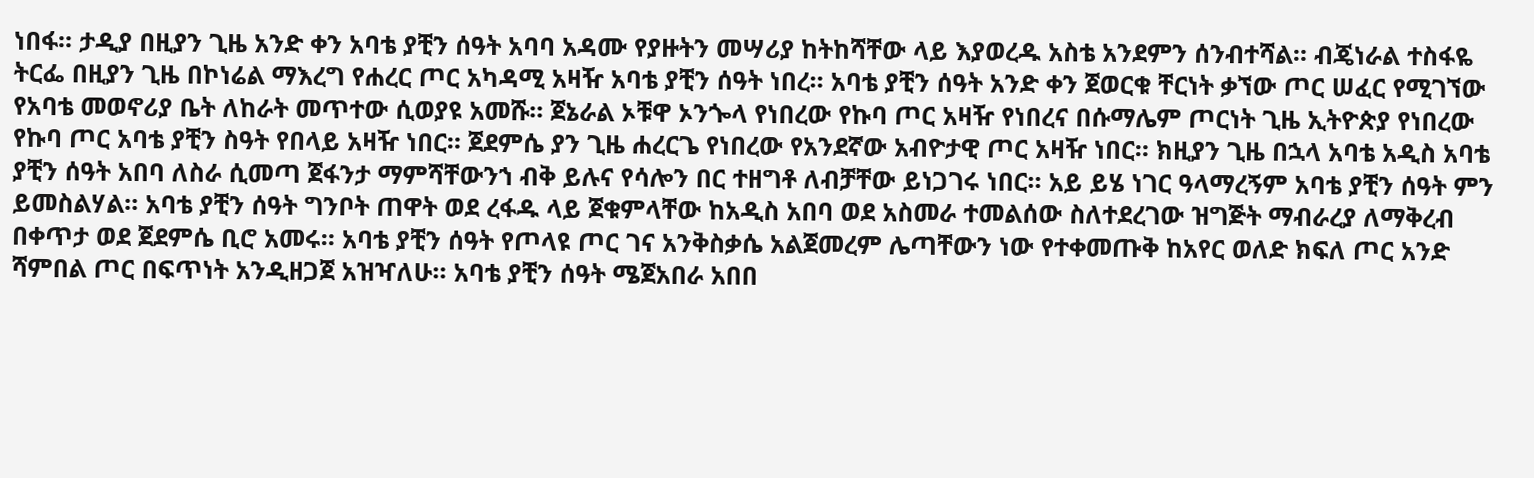ነበፋ። ታዲያ በዚያን ጊዜ አንድ ቀን አባቴ ያቺን ሰዓት አባባ አዳሙ የያዙትን መሣሪያ ከትከሻቸው ላይ እያወረዱ አስቴ አንደምን ሰንብተሻል። ብጄነራል ተስፋዬ ትርፌ በዚያን ጊዜ በኮነሬል ማእረግ የሐረር ጦር አካዳሚ አዛዥ አባቴ ያቺን ሰዓት ነበረ። አባቴ ያቺን ሰዓት አንድ ቀን ጀወርቁ ቸርነት ቃኘው ጦር ሠፈር የሚገኘው የአባቴ መወኖሪያ ቤት ለከራት መጥተው ሲወያዩ አመሹ። ጀኔራል ኦቹዋ ኦንጐላ የነበረው የኩባ ጦር አዛዥ የነበረና በሱማሌም ጦርነት ጊዜ ኢትዮጵያ የነበረው የኩባ ጦር አባቴ ያቺን ስዓት የበላይ አዛዥ ነበር። ጀደምሴ ያን ጊዜ ሐረርጌ የነበረው የአንደኛው አብዮታዊ ጦር አዛዥ ነበር። ክዚያን ጊዜ በኋላ አባቴ አዲስ አባቴ ያቺን ሰዓት አበባ ለስራ ሲመጣ ጀፋንታ ማምሻቸውንኀ ብቅ ይሉና የሳሎን በር ተዘግቶ ለብቻቸው ይነጋገሩ ነበር። አይ ይሄ ነገር ዓላማረኝም አባቴ ያቺን ሰዓት ምን ይመስልሃል። አባቴ ያቺን ሰዓት ግንቦት ጠዋት ወደ ረፋዱ ላይ ጀቁምላቸው ከአዲስ አበባ ወደ አስመራ ተመልሰው ስለተደረገው ዝግጅት ማብራረያ ለማቅረብ በቀጥታ ወደ ጀደምሴ ቢሮ አመሩ። አባቴ ያቺን ሰዓት የጦላዩ ጦር ገና አንቅስቃሴ አልጀመረም ሌጣቸውን ነው የተቀመጡቅ ከአየር ወለድ ክፍለ ጦር አንድ ሻምበል ጦር በፍጥነት አንዲዘጋጀ አዝዣለሁ። አባቴ ያቺን ሰዓት ሜጀአበራ አበበ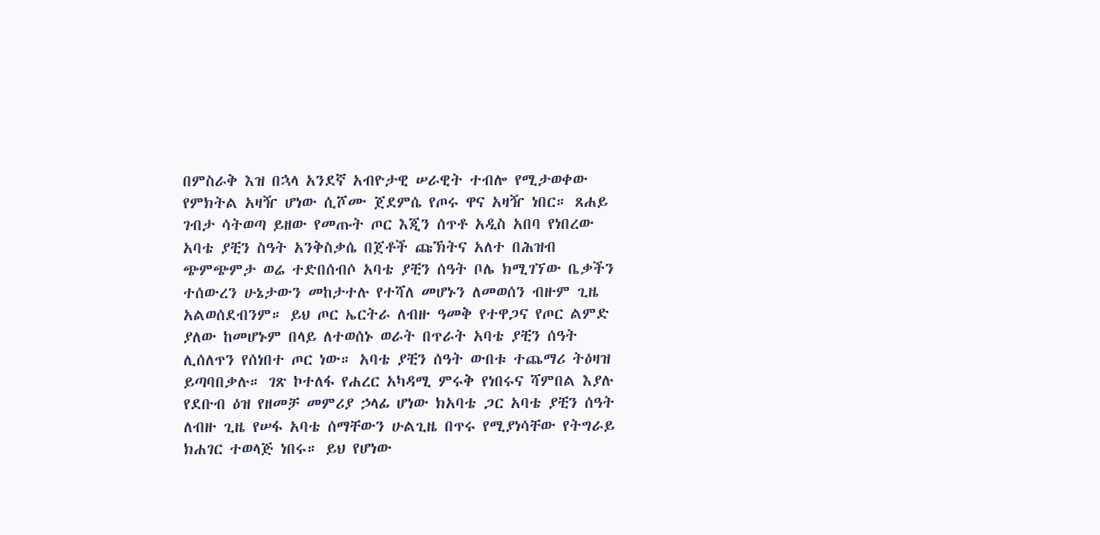በምስራቅ እዝ በኋላ አንደኛ አብዮታዊ ሠራዊት ተብሎ የሚታወቀው የምክትል አዛዥ ሆነው ሲሾሙ ጀደምሴ የጦሩ ዋና አዛዥ ነበር። ጸሐይ ገብታ ሳትወጣ ይዘው የመጡት ጦር እጂን ሰጥቶ አዲስ አበባ የነበረው አባቴ ያቺን ስዓት አንቅስቃሴ በጀቶች ጩኽትና አለተ በሕዝብ ጭምጭምታ ወሬ ተድበሰብሶ አባቴ ያቺን ሰዓት ቦሌ ክሚገኘው ቤቃችን ተሰውረን ሁኔታውን መከታተሉ የተሻለ መሆኑን ለመወሰን ብዙም ጊዜ አልወሰደብንም። ይህ ጦር ኤርትራ ለብዙ ዓመቅ የተዋጋና የጦር ልምድ ያለው ከመሆኑም በላይ ለተወሰኑ ወራት በጥራት አባቴ ያቺን ሰዓት ሊሰለጥን የሰነበተ ጦር ነው። አባቴ ያቺን ሰዓት ውበቱ ተጨማሪ ትዕዛዝ ይጣባበቃሉ። ገጽ ኮተለፋ የሐረር አካዳሚ ምሩቅ የነበሩና ሻምበል እያሉ የደቡብ ዕዝ የዘመቻ መምሪያ ኃላፊ ሆነው ክአባቴ ጋር አባቴ ያቺን ሰዓት ለብዙ ጊዜ የሠፋ አባቴ ሰማቸውን ሁልጊዜ በጥሩ የሚያነሳቸው የትግራይ ክሐገር ተወላጅ ነበሩ። ይህ የሆነው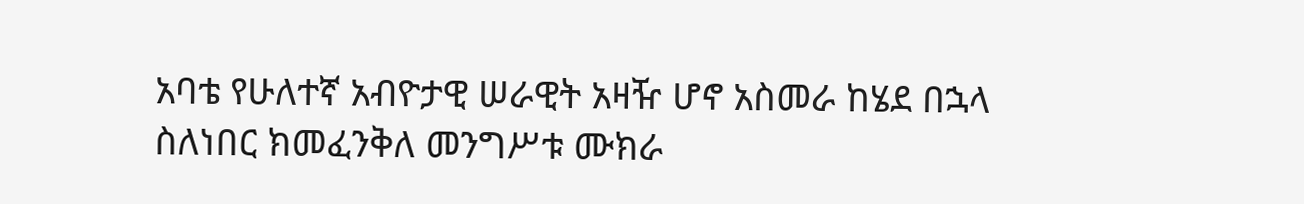አባቴ የሁለተኛ አብዮታዊ ሠራዊት አዛዥ ሆኖ አስመራ ከሄደ በኋላ ስለነበር ክመፈንቅለ መንግሥቱ ሙክራ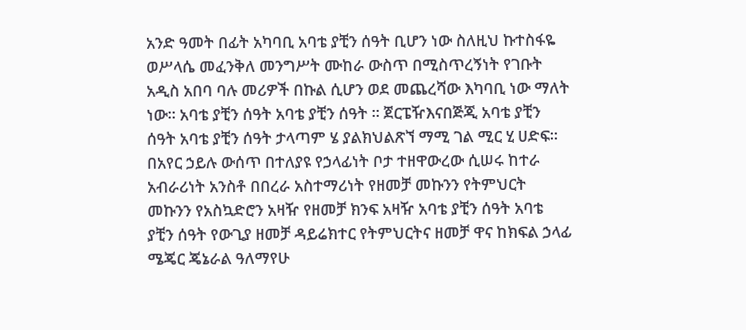አንድ ዓመት በፊት አካባቢ አባቴ ያቺን ሰዓት ቢሆን ነው ስለዚህ ኩተስፋዬ ወሥላሴ መፈንቅለ መንግሥት ሙከራ ውስጥ በሚስጥረኝነት የገቡት አዲስ አበባ ባሉ መሪዎች በኩል ሲሆን ወደ መጨረሻው እካባቢ ነው ማለት ነው። አባቴ ያቺን ሰዓት አባቴ ያቺን ሰዓት ። ጀርፔዥእናበጅጂ አባቴ ያቺን ሰዓት አባቴ ያቺን ሰዓት ታላጣም ሄ ያልክህልጽኘ ማሚ ገል ሚር ሂ ሀድፍ። በአየር ኃይሉ ውሰጥ በተለያዩ የኃላፊነት ቦታ ተዘዋውረው ሲሠሩ ከተራ አብራሪነት አንስቶ በበረራ አስተማሪነት የዘመቻ መኩንን የትምህርት መኩንን የአስኳድሮን አዛዥ የዘመቻ ክንፍ አዛዥ አባቴ ያቺን ሰዓት አባቴ ያቺን ሰዓት የውጊያ ዘመቻ ዳይሬክተር የትምህርትና ዘመቻ ዋና ከክፍል ኃላፊ ሜጄር ጄኔራል ዓለማየሁ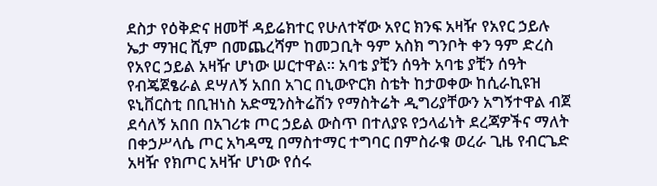ደስታ የዕቅድና ዘመቸ ዳይሬክተር የሁለተኛው አየር ክንፍ አዛዥ የአየር ኃይሉ ኤታ ማዝር ሺም በመጨረሻም ከመጋቢት ዓም አስክ ግንቦት ቀን ዓም ድረስ የአየር ኃይል አዛዥ ሆነው ሠርተዋል። አባቴ ያቺን ሰዓት አባቴ ያቺን ሰዓት የብጄጀፄራል ደሣለኝ አበበ አገር በኒውዮርክ ስቴት ከታወቀው ከሲራኪዩዝ ዩኒቨርስቲ በቢዝነስ አድሚንስትሬሽን የማስትሬት ዲግሪያቸውን አግኝተዋል ብጀ ደሳለኝ አበበ በአገሪቱ ጦር ኃይል ውስጥ በተለያዩ የኃላፊነት ደረጃዎችና ማለት በቀኃሥላሴ ጦር አካዳሚ በማስተማር ተግባር በምስራቁ ወረራ ጊዜ የብርጌድ አዛዥ የክጦር አዛዥ ሆነው የሰሩ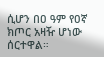ሲሆን በዐ ዓም የዐኛ ክጦር አዛዥ ሆነው ሰርተዋል።